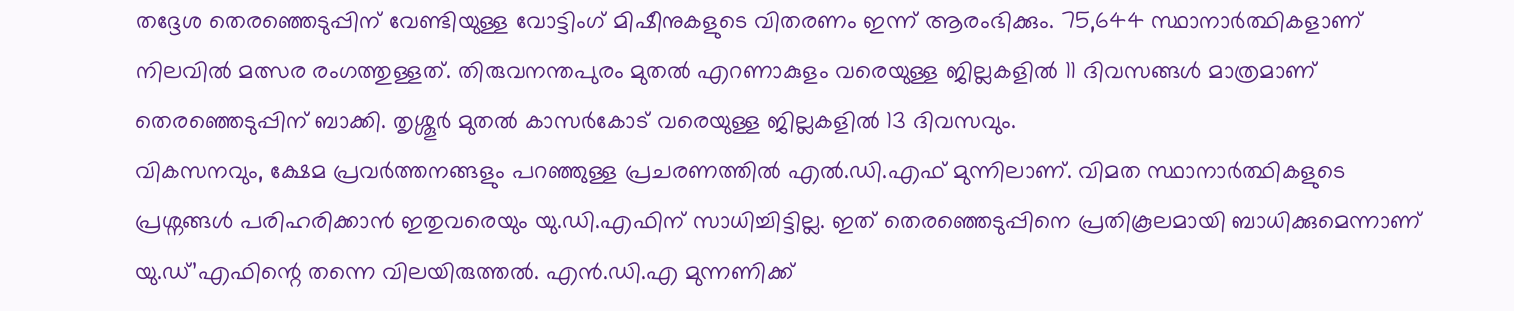തദ്ദേശ തെരഞ്ഞെടുപ്പിന് വേണ്ടിയുള്ള വോട്ടിംഗ് മിഷീനുകളുടെ വിതരണം ഇന്ന് ആരംഭിക്കും. 75,644 സ്ഥാനാർത്ഥികളാണ് നിലവിൽ മത്സര രംഗത്തുള്ളത്. തിരുവനന്തപുരം മുതൽ എറണാകുളം വരെയുള്ള ജില്ലകളിൽ 11 ദിവസങ്ങൾ മാത്രമാണ് തെരഞ്ഞെടുപ്പിന് ബാക്കി. തൃശ്ശൂർ മുതൽ കാസർകോട് വരെയുള്ള ജില്ലകളിൽ 13 ദിവസവും.
വികസനവും, ക്ഷേമ പ്രവർത്തനങ്ങളും പറഞ്ഞുള്ള പ്രചരണത്തിൽ എൽ.ഡി.എഫ് മുന്നിലാണ്. വിമത സ്ഥാനാർത്ഥികളുടെ പ്രശ്നങ്ങൾ പരിഹരിക്കാൻ ഇതുവരെയും യു.ഡി.എഫിന് സാധിച്ചിട്ടില്ല. ഇത് തെരഞ്ഞെടുപ്പിനെ പ്രതികൂലമായി ബാധിക്കുമെന്നാണ് യു.ഡ്’എഫിന്റെ തന്നെ വിലയിരുത്തൽ. എൻ.ഡി.എ മുന്നണിക്ക്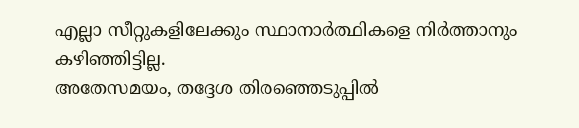എല്ലാ സീറ്റുകളിലേക്കും സ്ഥാനാർത്ഥികളെ നിർത്താനും കഴിഞ്ഞിട്ടില്ല.
അതേസമയം, തദ്ദേശ തിരഞ്ഞെടുപ്പിൽ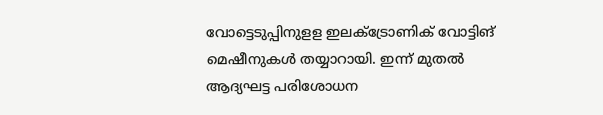വോട്ടെടുപ്പിനുളള ഇലക്ട്രോണിക് വോട്ടിങ് മെഷീനുകൾ തയ്യാറായി. ഇന്ന് മുതൽ ആദ്യഘട്ട പരിശോധന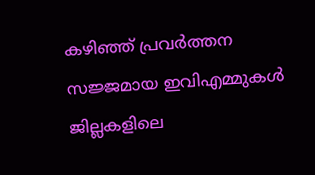കഴിഞ്ഞ് പ്രവർത്തന സജ്ജമായ ഇവിഎമ്മുകൾ ജില്ലകളിലെ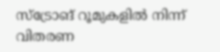സ്ട്രോങ് റൂമുകളിൽ നിന്ന് വിതരണ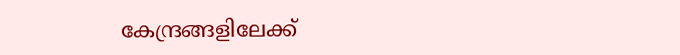കേന്ദ്രങ്ങളിലേക്ക്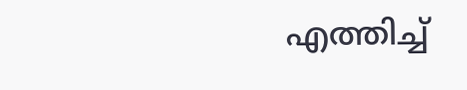എത്തിച്ച്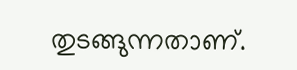തുടങ്ങുന്നതാണ്.